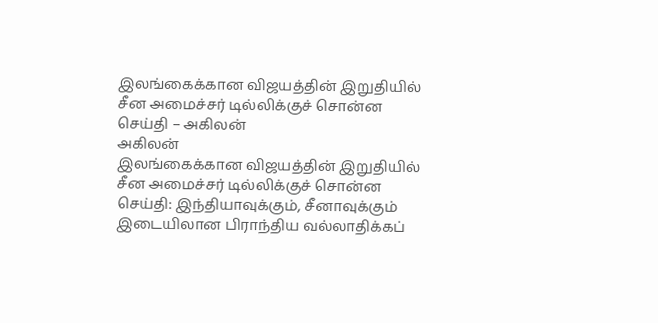இலங்கைக்கான விஜயத்தின் இறுதியில் சீன அமைச்சர் டில்லிக்குச் சொன்ன செய்தி – அகிலன்
அகிலன்
இலங்கைக்கான விஜயத்தின் இறுதியில் சீன அமைச்சர் டில்லிக்குச் சொன்ன செய்தி: இந்தியாவுக்கும், சீனாவுக்கும் இடையிலான பிராந்திய வல்லாதிக்கப்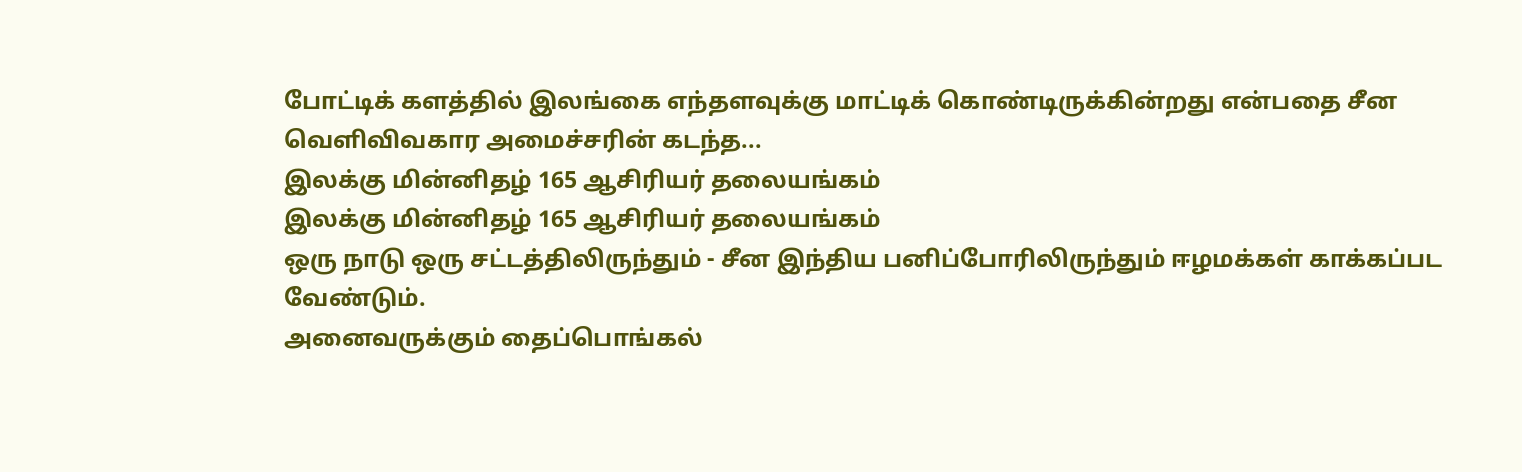போட்டிக் களத்தில் இலங்கை எந்தளவுக்கு மாட்டிக் கொண்டிருக்கின்றது என்பதை சீன வெளிவிவகார அமைச்சரின் கடந்த...
இலக்கு மின்னிதழ் 165 ஆசிரியர் தலையங்கம்
இலக்கு மின்னிதழ் 165 ஆசிரியர் தலையங்கம்
ஒரு நாடு ஒரு சட்டத்திலிருந்தும் - சீன இந்திய பனிப்போரிலிருந்தும் ஈழமக்கள் காக்கப்பட வேண்டும்.
அனைவருக்கும் தைப்பொங்கல்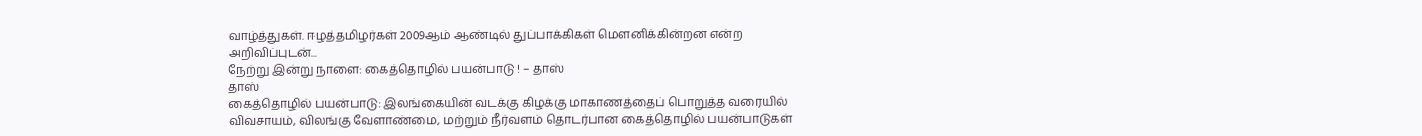வாழ்த்துகள். ஈழத்தமிழர்கள் 2009ஆம் ஆண்டில் துப்பாக்கிகள் மௌனிக்கின்றன என்ற அறிவிப்புடன்...
நேற்று இன்று நாளை: கைத்தொழில் பயன்பாடு ! – தாஸ்
தாஸ்
கைத்தொழில் பயன்பாடு: இலங்கையின் வடக்கு கிழக்கு மாகாணத்தைப் பொறுத்த வரையில் விவசாயம், விலங்கு வேளாண்மை, மற்றும் நீர்வளம் தொடர்பான கைத்தொழில் பயன்பாடுகள்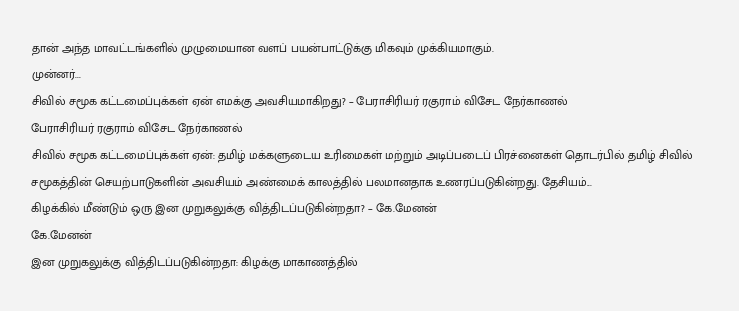தான் அந்த மாவட்டங்களில் முழுமையான வளப் பயன்பாட்டுக்கு மிகவும் முக்கியமாகும்.
முன்னர்...
சிவில் சமூக கட்டமைப்புக்கள் ஏன் எமக்கு அவசியமாகிறது? – பேராசிரியர் ரகுராம் விசேட நேர்காணல்
பேராசிரியர் ரகுராம் விசேட நேர்காணல்
சிவில் சமூக கட்டமைப்புக்கள் ஏன்: தமிழ் மக்களுடைய உரிமைகள் மற்றும் அடிப்படைப் பிரச்னைகள் தொடர்பில் தமிழ் சிவில் சமூகத்தின் செயற்பாடுகளின் அவசியம் அண்மைக் காலத்தில் பலமானதாக உணரப்படுகின்றது. தேசியம்...
கிழக்கில் மீண்டும் ஒரு இன முறுகலுக்கு வித்திடப்படுகின்றதா? – கே.மேனன்
கே.மேனன்
இன முறுகலுக்கு வித்திடப்படுகின்றதா: கிழக்கு மாகாணத்தில்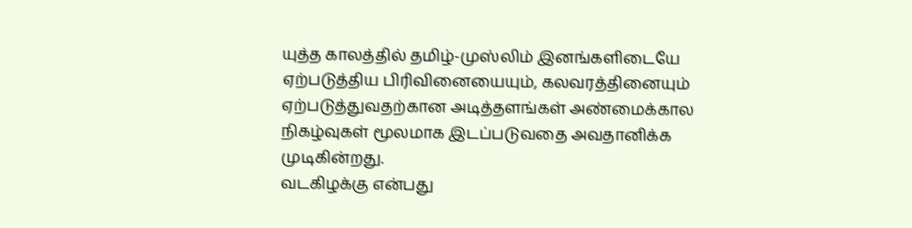யுத்த காலத்தில் தமிழ்-முஸ்லிம் இனங்களிடையே ஏற்படுத்திய பிரிவினையையும், கலவரத்தினையும் ஏற்படுத்துவதற்கான அடித்தளங்கள் அண்மைக்கால நிகழ்வுகள் மூலமாக இடப்படுவதை அவதானிக்க முடிகின்றது.
வடகிழக்கு என்பது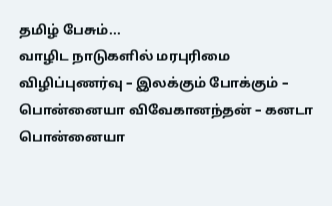தமிழ் பேசும்...
வாழிட நாடுகளில் மரபுரிமை விழிப்புணர்வு – இலக்கும் போக்கும் – பொன்னையா விவேகானந்தன் – கனடா
பொன்னையா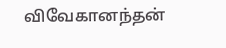விவேகானந்தன்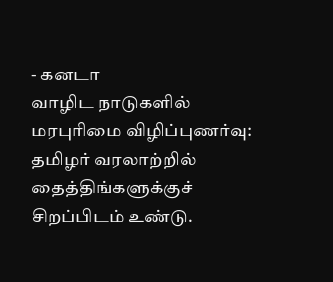- கனடா
வாழிட நாடுகளில் மரபுரிமை விழிப்புணர்வு: தமிழர் வரலாற்றில் தைத்திங்களுக்குச் சிறப்பிடம் உண்டு.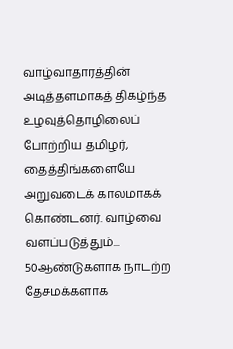வாழ்வாதாரத்தின் அடித்தளமாகத் திகழ்ந்த உழவுத்தொழிலைப் போற்றிய தமிழர், தைத்திங்களையே அறுவடைக் காலமாகக் கொண்டனர். வாழ்வை வளப்படுத்தும்...
50ஆண்டுகளாக நாடற்ற தேசமக்களாக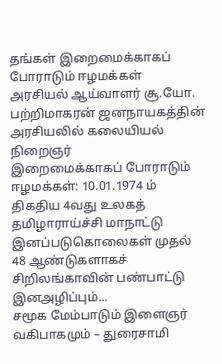தங்கள் இறைமைக்காகப் போராடும் ஈழமக்கள்
அரசியல் ஆய்வாளர் சூ.யோ. பற்றிமாகரன் ஜனநாயகத்தின் அரசியலில் கலையியல் நிறைஞர்
இறைமைக்காகப் போராடும் ஈழமக்கள்: 10.01.1974 ம் திகதிய 4வது உலகத் தமிழாராய்ச்சி மாநாட்டு இனப்படுகொலைகள் முதல் 48 ஆண்டுகளாகச் சிறிலங்காவின் பண்பாட்டு இனஅழிப்பும்...
சமூக மேம்பாடும் இளைஞர் வகிபாகமும் – துரைசாமி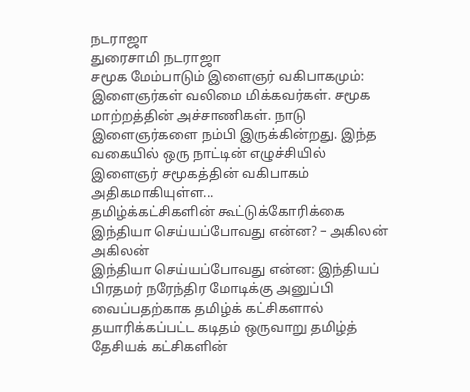நடராஜா
துரைசாமி நடராஜா
சமூக மேம்பாடும் இளைஞர் வகிபாகமும்: இளைஞர்கள் வலிமை மிக்கவர்கள். சமூக மாற்றத்தின் அச்சாணிகள். நாடு இளைஞர்களை நம்பி இருக்கின்றது. இந்த வகையில் ஒரு நாட்டின் எழுச்சியில் இளைஞர் சமூகத்தின் வகிபாகம் அதிகமாகியுள்ள...
தமிழ்க்கட்சிகளின் கூட்டுக்கோரிக்கை இந்தியா செய்யப்போவது என்ன? – அகிலன்
அகிலன்
இந்தியா செய்யப்போவது என்ன: இந்தியப் பிரதமர் நரேந்திர மோடிக்கு அனுப்பி வைப்பதற்காக தமிழ்க் கட்சிகளால் தயாரிக்கப்பட்ட கடிதம் ஒருவாறு தமிழ்த் தேசியக் கட்சிகளின்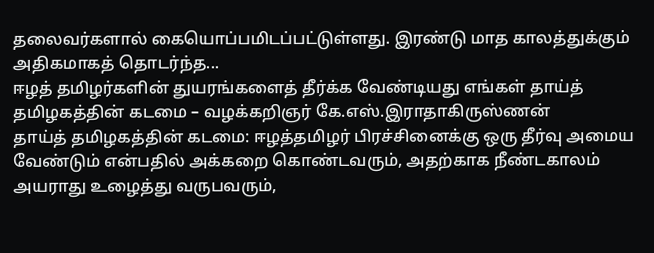தலைவர்களால் கையொப்பமிடப்பட்டுள்ளது. இரண்டு மாத காலத்துக்கும் அதிகமாகத் தொடர்ந்த...
ஈழத் தமிழர்களின் துயரங்களைத் தீர்க்க வேண்டியது எங்கள் தாய்த் தமிழகத்தின் கடமை – வழக்கறிஞர் கே.எஸ்.இராதாகிருஸ்ணன்
தாய்த் தமிழகத்தின் கடமை: ஈழத்தமிழர் பிரச்சினைக்கு ஒரு தீர்வு அமைய வேண்டும் என்பதில் அக்கறை கொண்டவரும், அதற்காக நீண்டகாலம் அயராது உழைத்து வருபவரும்,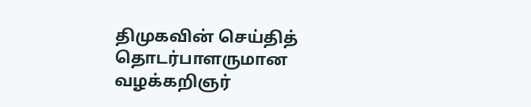திமுகவின் செய்தித் தொடர்பாளருமான வழக்கறிஞர்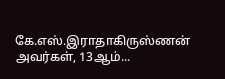கே.எஸ்.இராதாகிருஸ்ணன் அவர்கள், 13ஆம்...